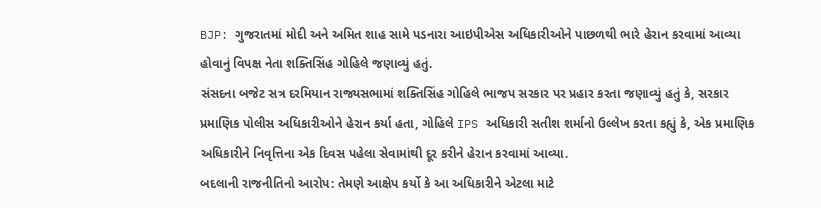BJP: ગુજરાતમાં મોદી અને અમિત શાહ સામે પડનારા આઇપીએસ અધિકારીઓને પાછળથી ભારે હેરાન કરવામાં આવ્યા હોવાનું વિપક્ષ નેતા શક્તિસિંહ ગોહિલે જણાવ્યું હતું.
સંસદના બજેટ સત્ર દરમિયાન રાજ્યસભામાં શક્તિસિંહ ગોહિલે ભાજપ સરકાર પર પ્રહાર કરતા જણાવ્યું હતું કે, સરકાર પ્રમાણિક પોલીસ અધિકારીઓને હેરાન કર્યા હતા, ગોહિલે IPS અધિકારી સતીશ શર્માનો ઉલ્લેખ કરતા કહ્યું કે, એક પ્રમાણિક અધિકારીને નિવૃત્તિના એક દિવસ પહેલા સેવામાંથી દૂર કરીને હેરાન કરવામાં આવ્યા.
બદલાની રાજનીતિનો આરોપ: તેમણે આક્ષેપ કર્યો કે આ અધિકારીને એટલા માટે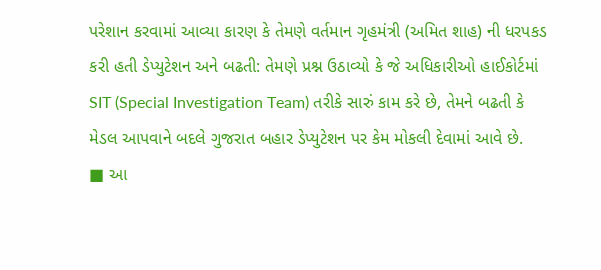પરેશાન કરવામાં આવ્યા કારણ કે તેમણે વર્તમાન ગૃહમંત્રી (અમિત શાહ) ની ધરપકડ કરી હતી ડેપ્યુટેશન અને બઢતી: તેમણે પ્રશ્ન ઉઠાવ્યો કે જે અધિકારીઓ હાઈકોર્ટમાં SIT (Special Investigation Team) તરીકે સારું કામ કરે છે, તેમને બઢતી કે મેડલ આપવાને બદલે ગુજરાત બહાર ડેપ્યુટેશન પર કેમ મોકલી દેવામાં આવે છે.
■ આ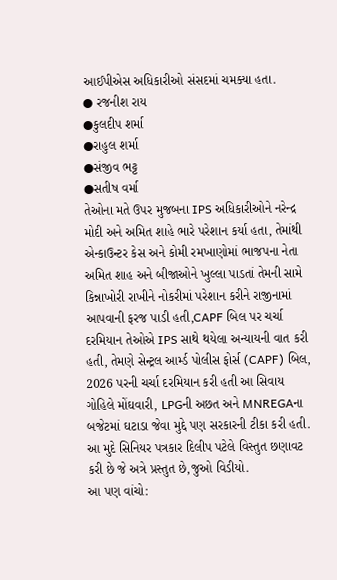આઈપીએસ અધિકારીઓ સંસદમાં ચમક્યા હતા.
● રજનીશ રાય
●કુલદીપ શર્મા
●રાહુલ શર્મા
●સંજીવ ભટ્ટ
●સતીષ વર્મા
તેઓના મતે ઉપર મુજબના IPS અધિકારીઓને નરેન્દ્ર મોદી અને અમિત શાહે ભારે પરેશાન કર્યા હતા, તેમાંથી એન્કાઉન્ટર કેસ અને કોમી રમખાણોમાં ભાજપના નેતા અમિત શાહ અને બીજાઓને ખુલ્લા પાડતાં તેમની સામે કિન્નાખોરી રાખીને નોકરીમાં પરેશાન કરીને રાજીનામાં આપવાની ફરજ પાડી હતી,CAPF બિલ પર ચર્ચા દરમિયાન તેઓએ IPS સાથે થયેલા અન્યાયની વાત કરી હતી, તેમણે સેન્ટ્રલ આર્મ્ડ પોલીસ ફોર્સ (CAPF) બિલ, 2026 પરની ચર્ચા દરમિયાન કરી હતી આ સિવાય ગોહિલે મોંઘવારી, LPGની અછત અને MNREGAના બજેટમાં ઘટાડા જેવા મુદ્દે પણ સરકારની ટીકા કરી હતી.
આ મુદે સિનિયર પત્રકાર દિલીપ પટેલે વિસ્તુત છણાવટ કરી છે જે અત્રે પ્રસ્તુત છે,જુઓ વિડીયો.
આ પણ વાંચો: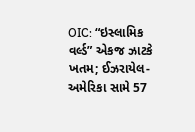OIC: “ઇસ્લામિક વર્લ્ડ” એકજ ઝાટકે ખતમ; ઈઝરાયેલ-અમેરિકા સામે 57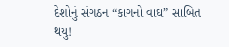દેશોનું સંગઠન “કાગનો વાઘ” સાબિત થયુ!